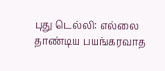புது டெல்லி: எல்லை தாண்டிய பயங்கரவாத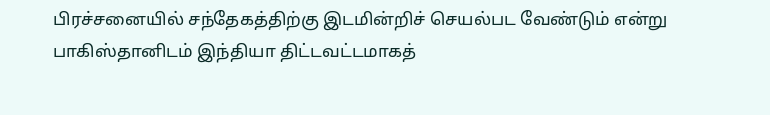பிரச்சனையில் சந்தேகத்திற்கு இடமின்றிச் செயல்பட வேண்டும் என்று பாகிஸ்தானிடம் இந்தியா திட்டவட்டமாகத்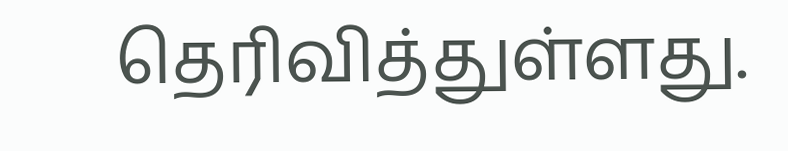தெரிவித்துள்ளது.